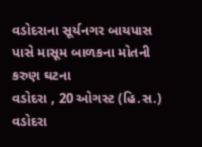વડોદરાના સૂર્યનગર બાયપાસ પાસે માસૂમ બાળકના મોતની કરુણ ઘટના
વડોદરા , 20 ઓગસ્ટ (હિ.સ.) વડોદરા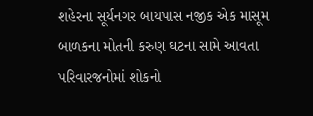શહેરના સૂર્યનગર બાયપાસ નજીક એક માસૂમ બાળકના મોતની કરુણ ઘટના સામે આવતા પરિવારજનોમાં શોકનો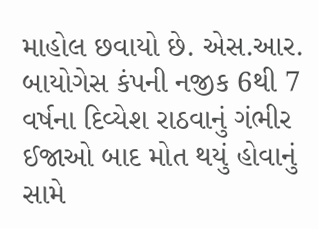માહોલ છવાયો છે. એસ.આર. બાયોગેસ કંપની નજીક 6થી 7 વર્ષના દિવ્યેશ રાઠવાનું ગંભીર ઈજાઓ બાદ મોત થયું હોવાનું સામે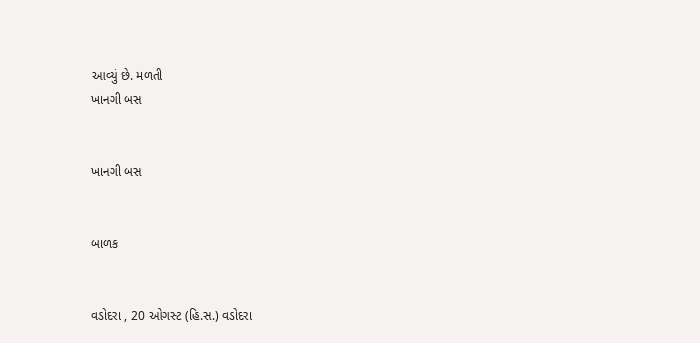આવ્યું છે. મળતી
ખાનગી બસ


ખાનગી બસ


બાળક


વડોદરા , 20 ઓગસ્ટ (હિ.સ.) વડોદરા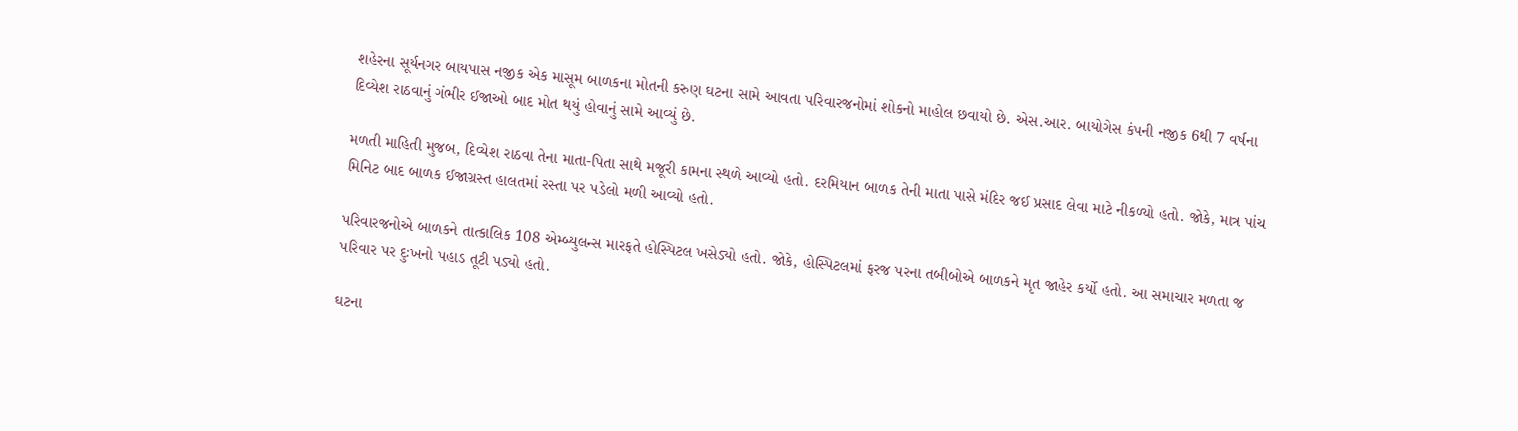શહેરના સૂર્યનગર બાયપાસ નજીક એક માસૂમ બાળકના મોતની કરુણ ઘટના સામે આવતા પરિવારજનોમાં શોકનો માહોલ છવાયો છે. એસ.આર. બાયોગેસ કંપની નજીક 6થી 7 વર્ષના દિવ્યેશ રાઠવાનું ગંભીર ઈજાઓ બાદ મોત થયું હોવાનું સામે આવ્યું છે.

મળતી માહિતી મુજબ, દિવ્યેશ રાઠવા તેના માતા-પિતા સાથે મજૂરી કામના સ્થળે આવ્યો હતો. દરમિયાન બાળક તેની માતા પાસે મંદિર જઈ પ્રસાદ લેવા માટે નીકળ્યો હતો. જોકે, માત્ર પાંચ મિનિટ બાદ બાળક ઈજાગ્રસ્ત હાલતમાં રસ્તા પર પડેલો મળી આવ્યો હતો.

પરિવારજનોએ બાળકને તાત્કાલિક 108 એમ્બ્યુલન્સ મારફતે હોસ્પિટલ ખસેડ્યો હતો. જોકે, હોસ્પિટલમાં ફરજ પરના તબીબોએ બાળકને મૃત જાહેર કર્યો હતો. આ સમાચાર મળતા જ પરિવાર પર દુઃખનો પહાડ તૂટી પડ્યો હતો.

ઘટના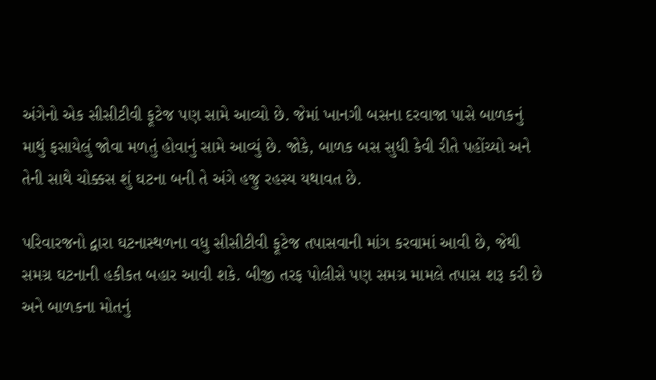અંગેનો એક સીસીટીવી ફૂટેજ પણ સામે આવ્યો છે. જેમાં ખાનગી બસના દરવાજા પાસે બાળકનું માથું ફસાયેલું જોવા મળતું હોવાનું સામે આવ્યું છે. જોકે, બાળક બસ સુધી કેવી રીતે પહોંચ્યો અને તેની સાથે ચોક્કસ શું ઘટના બની તે અંગે હજુ રહસ્ય યથાવત છે.

પરિવારજનો દ્વારા ઘટનાસ્થળના વધુ સીસીટીવી ફૂટેજ તપાસવાની માંગ કરવામાં આવી છે, જેથી સમગ્ર ઘટનાની હકીકત બહાર આવી શકે. બીજી તરફ પોલીસે પણ સમગ્ર મામલે તપાસ શરૂ કરી છે અને બાળકના મોતનું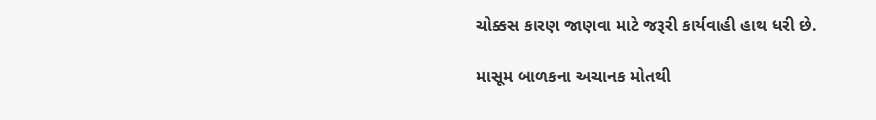ચોક્કસ કારણ જાણવા માટે જરૂરી કાર્યવાહી હાથ ધરી છે.

માસૂમ બાળકના અચાનક મોતથી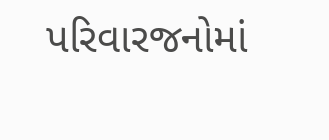પરિવારજનોમાં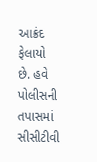આક્રંદ ફેલાયો છે. હવે પોલીસની તપાસમાં સીસીટીવી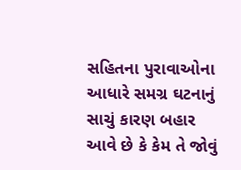સહિતના પુરાવાઓના આધારે સમગ્ર ઘટનાનું સાચું કારણ બહાર આવે છે કે કેમ તે જોવું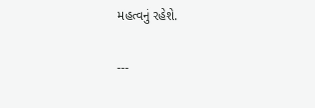મહત્વનું રહેશે.

---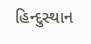હિન્દુસ્થાન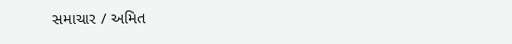સમાચાર / અમિત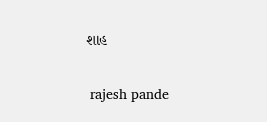શાહ


 rajesh pande